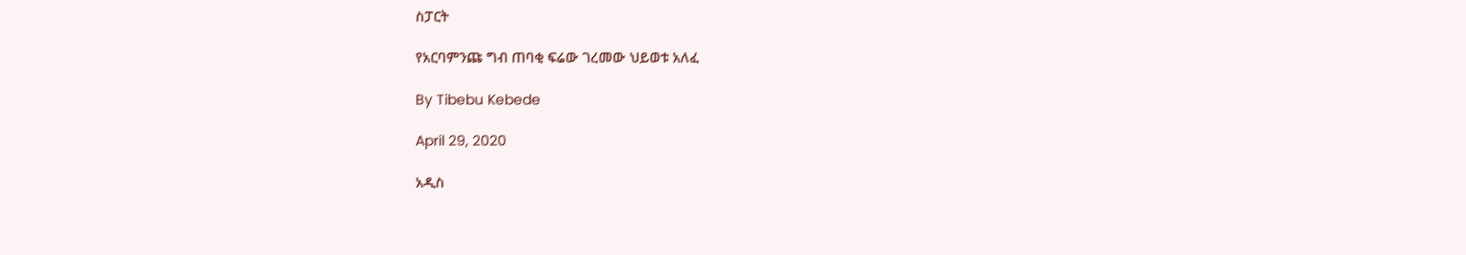ስፓርት

የአርባምንጩ ግብ ጠባቂ ፍሬው ገረመው ህይወቱ አለፈ

By Tibebu Kebede

April 29, 2020

አዲስ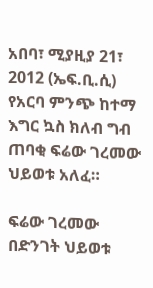አበባ፣ ሚያዚያ 21፣ 2012 (ኤፍ.ቢ.ሲ) የአርባ ምንጭ ከተማ እግር ኳስ ክለብ ግብ ጠባቂ ፍሬው ገረመው ህይወቱ አለፈ።

ፍሬው ገረመው በድንገት ህይወቱ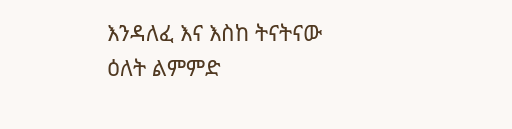እንዳለፈ እና እስከ ትናትናው ዕለት ልምምድ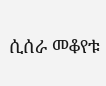ሲሰራ መቆየቱ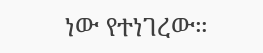ነው የተነገረው።